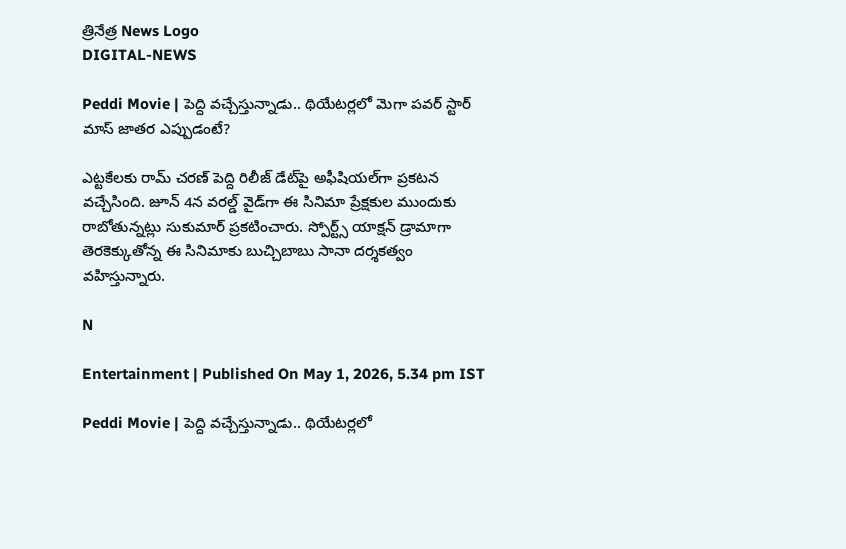త్రినేత్ర News Logo
DIGITAL-NEWS

Peddi Movie | పెద్ది వచ్చేస్తున్నాడు.. థియేటర్లలో మెగా ప‌వ‌ర్ స్టార్ మాస్ జాత‌ర ఎప్పుడంటే?

ఎట్ట‌కేల‌కు రామ్ చ‌ర‌ణ్ పెద్ది రిలీజ్ డేట్‌పై అఫీషియ‌ల్‌గా ప్ర‌క‌ట‌న వ‌చ్చేసింది. జూన్ 4న వ‌ర‌ల్డ్ వైడ్‌గా ఈ సినిమా ప్రేక్ష‌కుల ముందుకు రాబోతున్న‌ట్లు సుకుమార్ ప్ర‌క‌టించారు. స్పోర్ట్స్ యాక్ష‌న్ డ్రామాగా తెర‌కెక్కుతోన్న ఈ సినిమాకు బుచ్చిబాబు సానా ద‌ర్శ‌క‌త్వం వ‌హిస్తున్నారు.

N

Entertainment | Published On May 1, 2026, 5.34 pm IST

Peddi Movie | పెద్ది వచ్చేస్తున్నాడు.. థియేటర్లలో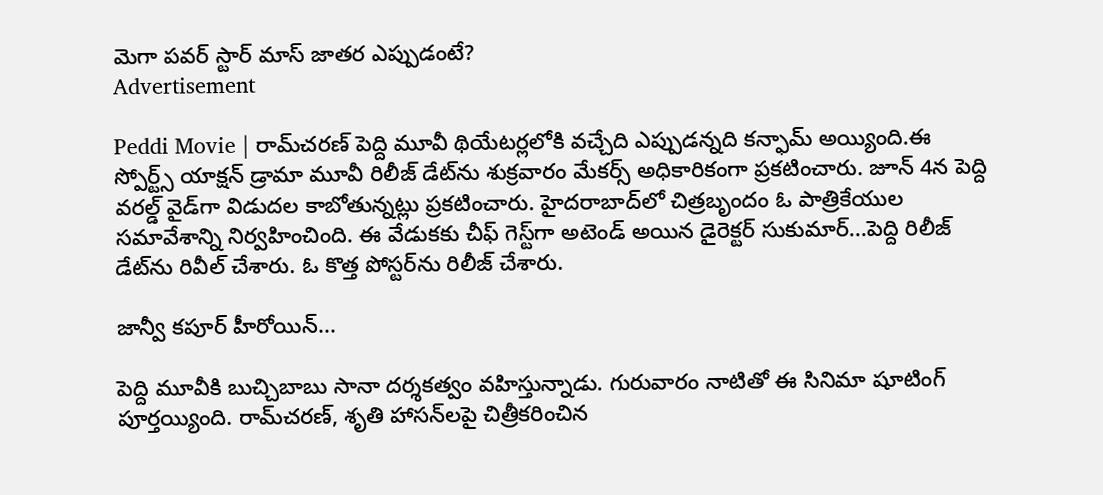మెగా ప‌వ‌ర్ స్టార్ మాస్ జాత‌ర ఎప్పుడంటే?
Advertisement

Peddi Movie | రామ్‌చ‌ర‌ణ్ పెద్ది మూవీ థియేట‌ర్ల‌లోకి వ‌చ్చేది ఎప్పుడ‌న్న‌ది క‌న్ఫామ్ అయ్యింది.ఈ స్పోర్ట్స్ యాక్ష‌న్ డ్రామా మూవీ రిలీజ్ డేట్‌ను శుక్ర‌వారం మేక‌ర్స్ అధికారికంగా ప్ర‌క‌టించారు. జూన్ 4న పెద్ది వ‌ర‌ల్డ్ వైడ్‌గా విడుద‌ల కాబోతున్న‌ట్లు ప్ర‌క‌టించారు. హైద‌రాబాద్‌లో చిత్ర‌బృందం ఓ పాత్రికేయుల స‌మావేశాన్ని నిర్వ‌హించింది. ఈ వేడుక‌కు చీఫ్ గెస్ట్‌గా అటెండ్ అయిన డైరెక్ట‌ర్ సుకుమార్...పెద్ది రిలీజ్ డేట్‌ను రివీల్ చేశారు. ఓ కొత్త పోస్ట‌ర్‌ను రిలీజ్ చేశారు.

జాన్వీ క‌పూర్ హీరోయిన్‌...

పెద్ది మూవీకి బుచ్చిబాబు సానా ద‌ర్శ‌క‌త్వం వ‌హిస్తున్నాడు. గురువారం నాటితో ఈ సినిమా షూటింగ్ పూర్త‌య్యింది. రామ్‌చ‌ర‌ణ్‌, శృతి హాస‌న్‌ల‌పై చిత్రీక‌రించిన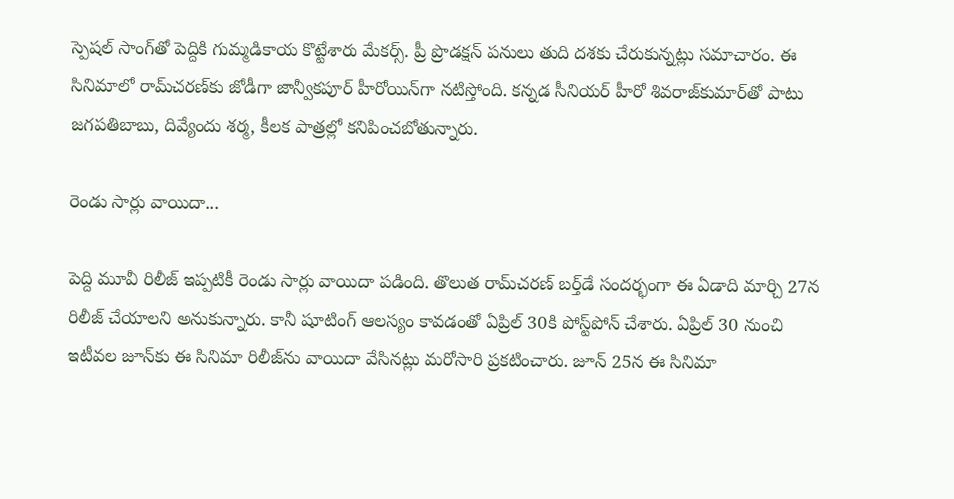స్పెష‌ల్ సాంగ్‌తో పెద్దికి గుమ్మ‌డికాయ కొట్టేశారు మేక‌ర్స్‌. ప్రీ ప్రొడ‌క్ష‌న్ ప‌నులు తుది ద‌శ‌కు చేరుకున్న‌ట్లు స‌మాచారం. ఈ సినిమాలో రామ్‌చ‌ర‌ణ్‌కు జోడీగా జాన్వీక‌పూర్ హీరోయిన్‌గా న‌టిస్తోంది. క‌న్న‌డ సీనియ‌ర్ హీరో శివ‌రాజ్‌కుమార్‌తో పాటు జ‌గ‌ప‌తిబాబు, దివ్యేందు శ‌ర్మ‌, కీల‌క పాత్ర‌ల్లో క‌నిపించ‌బోతున్నారు.

రెండు సార్లు వాయిదా...

పెద్ది మూవీ రిలీజ్ ఇప్ప‌టికీ రెండు సార్లు వాయిదా ప‌డింది. తొలుత రామ్‌చ‌ర‌ణ్ బ‌ర్త్‌డే సంద‌ర్భంగా ఈ ఏడాది మార్చి 27న రిలీజ్ చేయాల‌ని అనుకున్నారు. కానీ షూటింగ్ ఆల‌స్యం కావ‌డంతో ఏప్రిల్ 30కి పోస్ట్‌పోన్ చేశారు. ఏప్రిల్ 30 నుంచి ఇటీవ‌ల జూన్‌కు ఈ సినిమా రిలీజ్‌ను వాయిదా వేసిన‌ట్లు మ‌రోసారి ప్ర‌క‌టించారు. జూన్ 25న ఈ సినిమా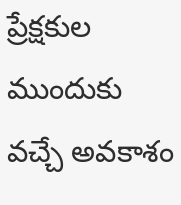ప్రేక్ష‌కుల ముందుకు వ‌చ్చే అవ‌కాశం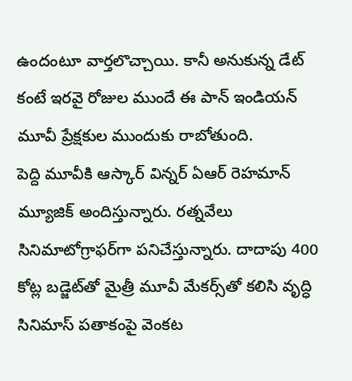ఉందంటూ వార్త‌లొచ్చాయి. కానీ అనుకున్న డేట్ కంటే ఇర‌వై రోజుల ముందే ఈ పాన్ ఇండియ‌న్ మూవీ ప్రేక్ష‌కుల ముందుకు రాబోతుంది.
పెద్ది మూవీకి ఆస్కార్ విన్న‌ర్ ఏఆర్ రెహ‌మాన్ మ్యూజిక్ అందిస్తున్నారు. ర‌త్న‌వేలు సినిమాటోగ్రాఫ‌ర్‌గా ప‌నిచేస్తున్నారు. దాదాపు 400 కోట్ల బ‌డ్జెట్‌తో మైత్రీ మూవీ మేక‌ర్స్‌తో క‌లిసి వృద్ధి సినిమాస్ ప‌తాకంపై వెంక‌ట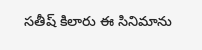స‌తీష్ కిలారు ఈ సినిమాను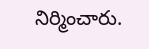నిర్మించారు.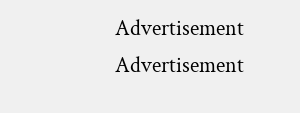Advertisement
Advertisement